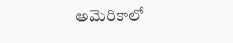అమెరికాలో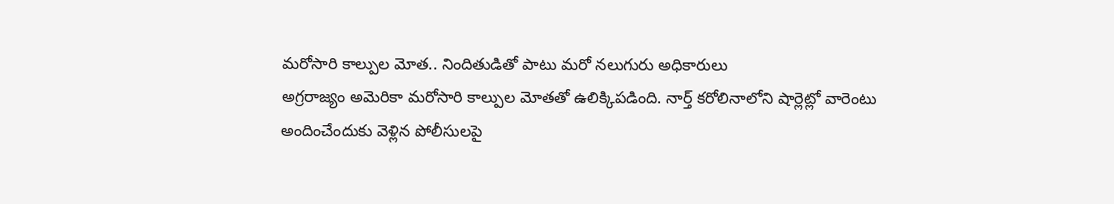మరోసారి కాల్పుల మోత.. నిందితుడితో పాటు మరో నలుగురు అధికారులు
అగ్రరాజ్యం అమెరికా మరోసారి కాల్పుల మోతతో ఉలిక్కిపడింది. నార్త్ కరోలినాలోని షార్లెట్లో వారెంటు అందించేందుకు వెళ్లిన పోలీసులపై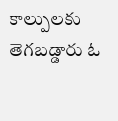కాల్పులకు తెగబడ్డారు ఓ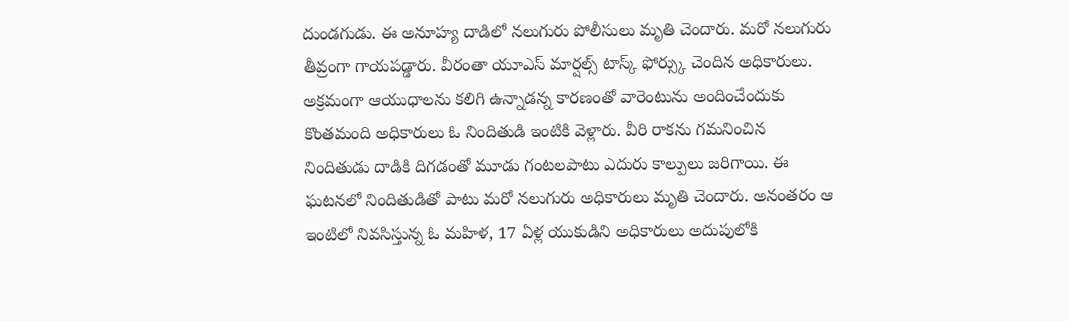దుండగుడు. ఈ అనూహ్య దాడిలో నలుగురు పోలీసులు మృతి చెందారు. మరో నలుగురు తీవ్రంగా గాయపడ్డారు. వీరంతా యూఎస్ మార్షల్స్ టాస్క్ ఫోర్స్కు చెందిన అధికారులు. అక్రమంగా ఆయుధాలను కలిగి ఉన్నాడన్న కారణంతో వారెంటును అందించేందుకు కొంతమంది అధికారులు ఓ నిందితుడి ఇంటికి వెళ్లారు. వీరి రాకను గమనించిన నిందితుడు దాడికి దిగడంతో మూడు గంటలపాటు ఎదురు కాల్పులు జరిగాయి. ఈ ఘటనలో నిందితుడితో పాటు మరో నలుగురు అధికారులు మృతి చెందారు. అనంతరం ఆ ఇంటిలో నివసిస్తున్న ఓ మహిళ, 17 ఏళ్ల యుకుడిని అధికారులు అదుపులోకి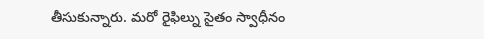తీసుకున్నారు. మరో రైఫిల్ను సైతం స్వాధీనం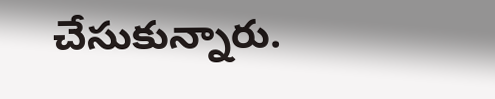చేసుకున్నారు.